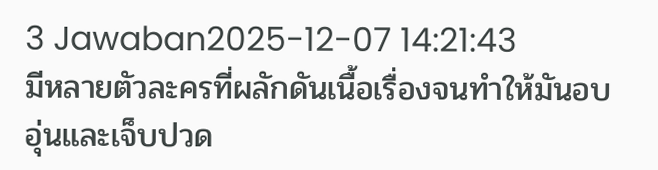3 Jawaban2025-12-07 14:21:43
มีหลายตัวละครที่ผลักดันเนื้อเรื่องจนทำให้มันอบอุ่นและเจ็บปวด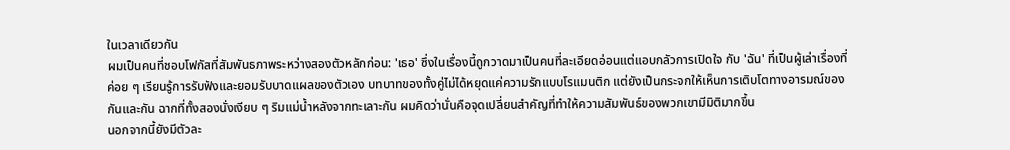ในเวลาเดียวกัน
ผมเป็นคนที่ชอบโฟกัสที่สัมพันธภาพระหว่างสองตัวหลักก่อน: 'เธอ' ซึ่งในเรื่องนี้ถูกวาดมาเป็นคนที่ละเอียดอ่อนแต่แอบกลัวการเปิดใจ กับ 'ฉัน' ที่เป็นผู้เล่าเรื่องที่ค่อย ๆ เรียนรู้การรับฟังและยอมรับบาดแผลของตัวเอง บทบาทของทั้งคู่ไม่ได้หยุดแค่ความรักแบบโรแมนติก แต่ยังเป็นกระจกให้เห็นการเติบโตทางอารมณ์ของกันและกัน ฉากที่ทั้งสองนั่งเงียบ ๆ ริมแม่น้ำหลังจากทะเลาะกัน ผมคิดว่านั่นคือจุดเปลี่ยนสำคัญที่ทำให้ความสัมพันธ์ของพวกเขามีมิติมากขึ้น
นอกจากนี้ยังมีตัวละ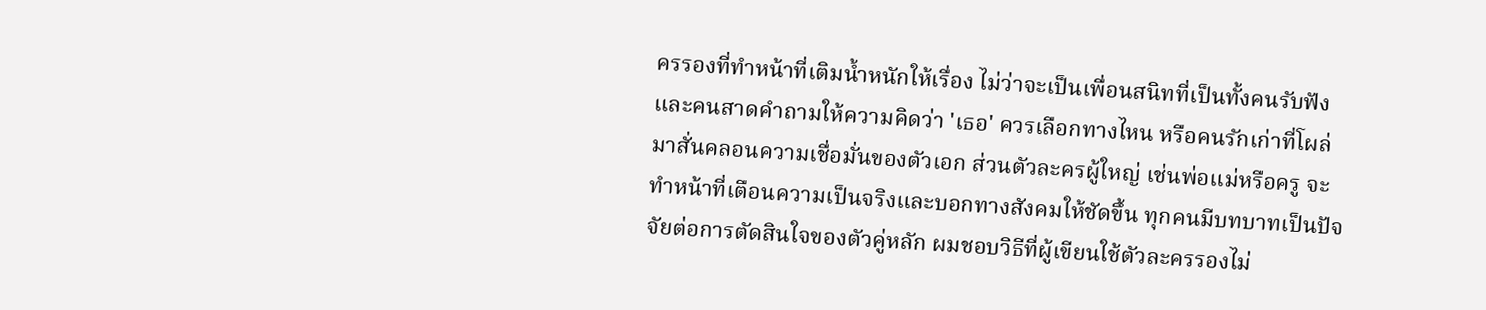ครรองที่ทำหน้าที่เติมน้ำหนักให้เรื่อง ไม่ว่าจะเป็นเพื่อนสนิทที่เป็นทั้งคนรับฟังและคนสาดคำถามให้ความคิดว่า 'เธอ' ควรเลือกทางไหน หรือคนรักเก่าที่โผล่มาสั่นคลอนความเชื่อมั่นของตัวเอก ส่วนตัวละครผู้ใหญ่ เช่นพ่อแม่หรือครู จะทำหน้าที่เตือนความเป็นจริงและบอกทางสังคมให้ชัดขึ้น ทุกคนมีบทบาทเป็นปัจจัยต่อการตัดสินใจของตัวคู่หลัก ผมชอบวิธีที่ผู้เขียนใช้ตัวละครรองไม่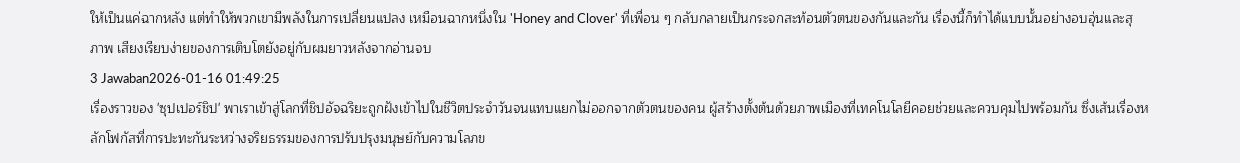ให้เป็นแค่ฉากหลัง แต่ทำให้พวกเขามีพลังในการเปลี่ยนแปลง เหมือนฉากหนึ่งใน 'Honey and Clover' ที่เพื่อน ๆ กลับกลายเป็นกระจกสะท้อนตัวตนของกันและกัน เรื่องนี้ก็ทำได้แบบนั้นอย่างอบอุ่นและสุภาพ เสียงเรียบง่ายของการเติบโตยังอยู่กับผมยาวหลังจากอ่านจบ
3 Jawaban2026-01-16 01:49:25
เรื่องราวของ 'ซุปเปอร์ชิป' พาเราเข้าสู่โลกที่ชิปอัจฉริยะถูกฝังเข้าไปในชีวิตประจำวันจนแทบแยกไม่ออกจากตัวตนของคน ผู้สร้างตั้งต้นด้วยภาพเมืองที่เทคโนโลยีคอยช่วยและควบคุมไปพร้อมกัน ซึ่งเส้นเรื่องหลักโฟกัสที่การปะทะกันระหว่างจริยธรรมของการปรับปรุงมนุษย์กับความโลภข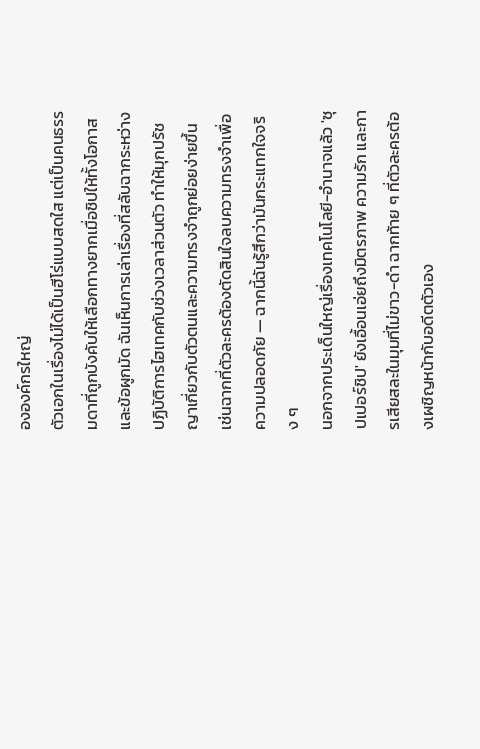ององค์กรใหญ่
ตัวเอกในเรื่องไม่ได้เป็นฮีโร่แบบสดใส แต่เป็นคนธรรมดาที่ถูกบังคับให้เลือกทางยากเมื่อชิปให้ทั้งโอกาสและข้อผูกมัด ฉันเห็นการเล่าเรื่องที่สลับฉากระหว่างปฏิบัติการไฮเทคกับช่วงเวลาส่วนตัว ทำให้มุกปรัชญาเกี่ยวกับตัวตนและความทรงจำถูกย่อยง่ายขึ้น เช่นฉากที่ตัวละครต้องตัดสินใจลบความทรงจำเพื่อความปลอดภัย — ฉากนี้ฉันรู้สึกว่ามันกระแทกใจจริง ๆ
นอกจากประเด็นใหญ่เรื่องเทคโนโลยี-อำนาจแล้ว 'ซุปเปอร์ชิป' ยังเอื้อนเอ่ยถึงมิตรภาพ ความรัก และการเสียสละในมุมที่ไม่ขาว-ดำ ฉากท้าย ๆ ที่ตัวละครต้องเผชิญหน้ากับอดีตตัวเอง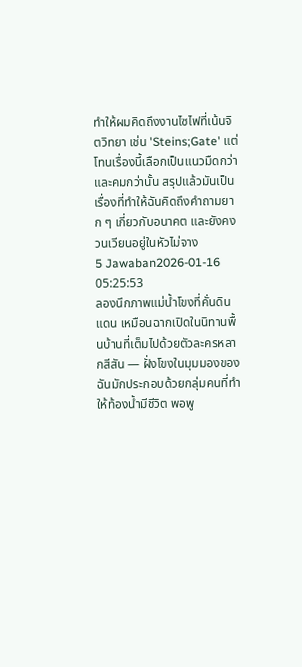ทำให้ผมคิดถึงงานไซไฟที่เน้นจิตวิทยา เช่น 'Steins;Gate' แต่โทนเรื่องนี้เลือกเป็นแนวมืดกว่าและคมกว่านั้น สรุปแล้วมันเป็นเรื่องที่ทำให้ฉันคิดถึงคำถามยาก ๆ เกี่ยวกับอนาคต และยังคงวนเวียนอยู่ในหัวไม่จาง
5 Jawaban2026-01-16 05:25:53
ลองนึกภาพแม่น้ำโขงที่คั่นดินแดน เหมือนฉากเปิดในนิทานพื้นบ้านที่เต็มไปด้วยตัวละครหลากสีสัน — ฝั่งโขงในมุมมองของฉันมักประกอบด้วยกลุ่มคนที่ทำให้ท้องน้ำมีชีวิต พอพู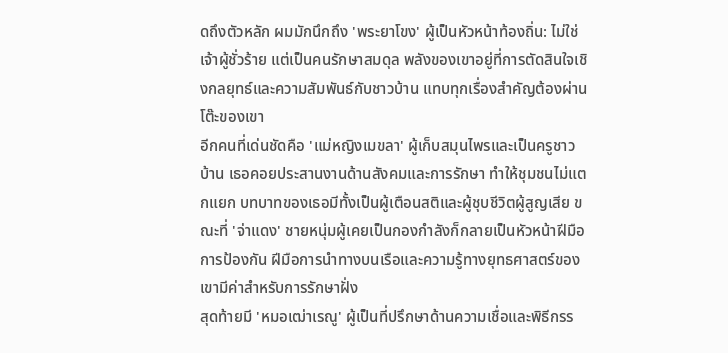ดถึงตัวหลัก ผมมักนึกถึง 'พระยาโขง' ผู้เป็นหัวหน้าท้องถิ่น: ไม่ใช่เจ้าผู้ชั่วร้าย แต่เป็นคนรักษาสมดุล พลังของเขาอยู่ที่การตัดสินใจเชิงกลยุทธ์และความสัมพันธ์กับชาวบ้าน แทบทุกเรื่องสำคัญต้องผ่านโต๊ะของเขา
อีกคนที่เด่นชัดคือ 'แม่หญิงเมขลา' ผู้เก็บสมุนไพรและเป็นครูชาวบ้าน เธอคอยประสานงานด้านสังคมและการรักษา ทำให้ชุมชนไม่แตกแยก บทบาทของเธอมีทั้งเป็นผู้เตือนสติและผู้ชุบชีวิตผู้สูญเสีย ขณะที่ 'จ่าแดง' ชายหนุ่มผู้เคยเป็นกองกำลังก็กลายเป็นหัวหน้าฝีมือการป้องกัน ฝีมือการนำทางบนเรือและความรู้ทางยุทธศาสตร์ของเขามีค่าสำหรับการรักษาฝั่ง
สุดท้ายมี 'หมอเฒ่าเรณู' ผู้เป็นที่ปรึกษาด้านความเชื่อและพิธีกรร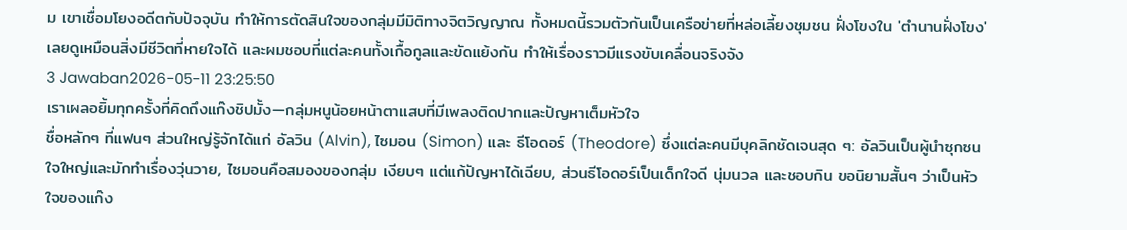ม เขาเชื่อมโยงอดีตกับปัจจุบัน ทำให้การตัดสินใจของกลุ่มมีมิติทางจิตวิญญาณ ทั้งหมดนี้รวมตัวกันเป็นเครือข่ายที่หล่อเลี้ยงชุมชน ฝั่งโขงใน 'ตำนานฝั่งโขง' เลยดูเหมือนสิ่งมีชีวิตที่หายใจได้ และผมชอบที่แต่ละคนทั้งเกื้อกูลและขัดแย้งกัน ทำให้เรื่องราวมีแรงขับเคลื่อนจริงจัง
3 Jawaban2026-05-11 23:25:50
เราเผลอยิ้มทุกครั้งที่คิดถึงแก๊งชิปมั้ง—กลุ่มหนูน้อยหน้าตาแสบที่มีเพลงติดปากและปัญหาเต็มหัวใจ
ชื่อหลักๆ ที่แฟนๆ ส่วนใหญ่รู้จักได้แก่ อัลวิน (Alvin), ไซมอน (Simon) และ ธีโอดอร์ (Theodore) ซึ่งแต่ละคนมีบุคลิกชัดเจนสุด ๆ: อัลวินเป็นผู้นำซุกซน ใจใหญ่และมักทำเรื่องวุ่นวาย, ไซมอนคือสมองของกลุ่ม เงียบๆ แต่แก้ปัญหาได้เฉียบ, ส่วนธีโอดอร์เป็นเด็กใจดี นุ่มนวล และชอบกิน ขอนิยามสั้นๆ ว่าเป็นหัวใจของแก๊ง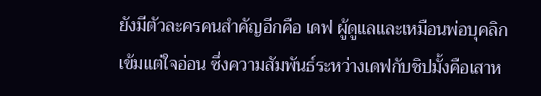ยังมีตัวละครคนสำคัญอีกคือ เดฟ ผู้ดูแลและเหมือนพ่อบุคลิกเข้มแต่ใจอ่อน ซึ่งความสัมพันธ์ระหว่างเดฟกับชิปมั้งคือเสาห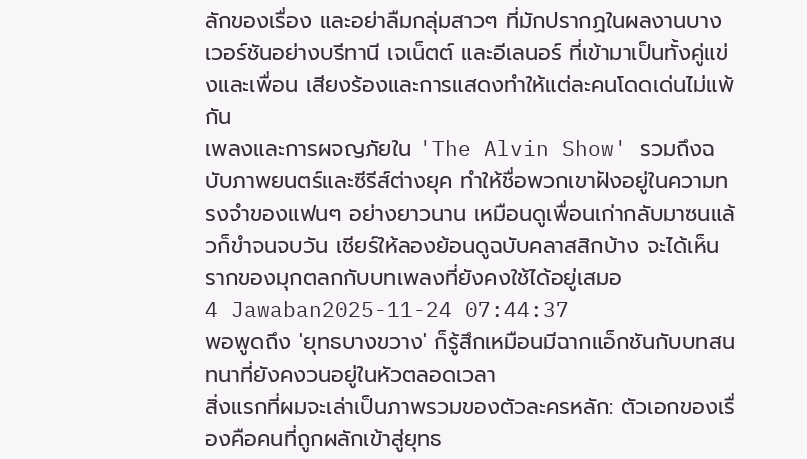ลักของเรื่อง และอย่าลืมกลุ่มสาวๆ ที่มักปรากฏในผลงานบางเวอร์ชันอย่างบรีทานี เจเน็ตต์ และอีเลนอร์ ที่เข้ามาเป็นทั้งคู่แข่งและเพื่อน เสียงร้องและการแสดงทำให้แต่ละคนโดดเด่นไม่แพ้กัน
เพลงและการผจญภัยใน 'The Alvin Show' รวมถึงฉบับภาพยนตร์และซีรีส์ต่างยุค ทำให้ชื่อพวกเขาฝังอยู่ในความทรงจำของแฟนๆ อย่างยาวนาน เหมือนดูเพื่อนเก่ากลับมาซนแล้วก็ขำจนจบวัน เชียร์ให้ลองย้อนดูฉบับคลาสสิกบ้าง จะได้เห็นรากของมุกตลกกับบทเพลงที่ยังคงใช้ได้อยู่เสมอ
4 Jawaban2025-11-24 07:44:37
พอพูดถึง 'ยุทธบางขวาง' ก็รู้สึกเหมือนมีฉากแอ็กชันกับบทสนทนาที่ยังคงวนอยู่ในหัวตลอดเวลา
สิ่งแรกที่ผมจะเล่าเป็นภาพรวมของตัวละครหลัก: ตัวเอกของเรื่องคือคนที่ถูกผลักเข้าสู่ยุทธ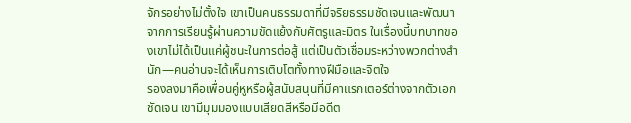จักรอย่างไม่ตั้งใจ เขาเป็นคนธรรมดาที่มีจริยธรรมชัดเจนและพัฒนาจากการเรียนรู้ผ่านความขัดแย้งกับศัตรูและมิตร ในเรื่องนี้บทบาทของเขาไม่ได้เป็นแค่ผู้ชนะในการต่อสู้ แต่เป็นตัวเชื่อมระหว่างพวกต่างสำนัก—คนอ่านจะได้เห็นการเติบโตทั้งทางฝีมือและจิตใจ
รองลงมาคือเพื่อนคู่หูหรือผู้สนับสนุนที่มีคาแรกเตอร์ต่างจากตัวเอกชัดเจน เขามีมุมมองแบบเสียดสีหรือมีอดีต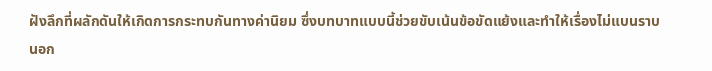ฝังลึกที่ผลักดันให้เกิดการกระทบกันทางค่านิยม ซึ่งบทบาทแบบนี้ช่วยขับเน้นข้อขัดแย้งและทำให้เรื่องไม่แบนราบ นอก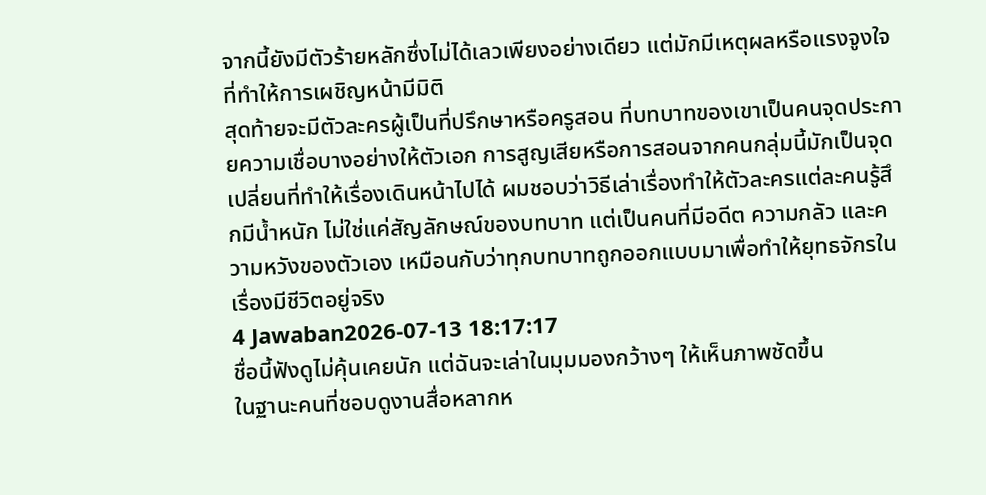จากนี้ยังมีตัวร้ายหลักซึ่งไม่ได้เลวเพียงอย่างเดียว แต่มักมีเหตุผลหรือแรงจูงใจที่ทำให้การเผชิญหน้ามีมิติ
สุดท้ายจะมีตัวละครผู้เป็นที่ปรึกษาหรือครูสอน ที่บทบาทของเขาเป็นคนจุดประกายความเชื่อบางอย่างให้ตัวเอก การสูญเสียหรือการสอนจากคนกลุ่มนี้มักเป็นจุดเปลี่ยนที่ทำให้เรื่องเดินหน้าไปได้ ผมชอบว่าวิธีเล่าเรื่องทำให้ตัวละครแต่ละคนรู้สึกมีน้ำหนัก ไม่ใช่แค่สัญลักษณ์ของบทบาท แต่เป็นคนที่มีอดีต ความกลัว และความหวังของตัวเอง เหมือนกับว่าทุกบทบาทถูกออกแบบมาเพื่อทำให้ยุทธจักรในเรื่องมีชีวิตอยู่จริง
4 Jawaban2026-07-13 18:17:17
ชื่อนี้ฟังดูไม่คุ้นเคยนัก แต่ฉันจะเล่าในมุมมองกว้างๆ ให้เห็นภาพชัดขึ้น
ในฐานะคนที่ชอบดูงานสื่อหลากห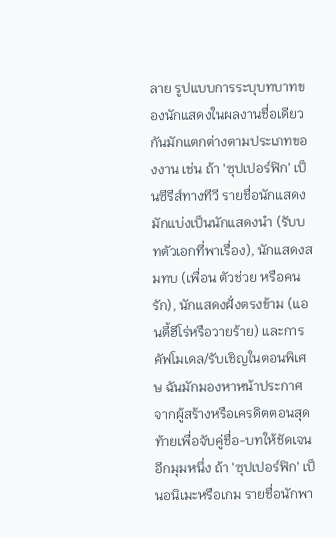ลาย รูปแบบการระบุบทบาทของนักแสดงในผลงานชื่อเดียวกันมักแตกต่างตามประเภทของงาน เช่น ถ้า 'ซุปเปอร์ฟิก' เป็นซีรีส์ทางทีวี รายชื่อนักแสดงมักแบ่งเป็นนักแสดงนำ (รับบทตัวเอกที่พาเรื่อง), นักแสดงสมทบ (เพื่อน ตัวช่วย หรือคนรัก), นักแสดงฝั่งตรงข้าม (แอนตี้ฮีโร่หรือวายร้าย) และการคัฟโมเดล/รับเชิญในตอนพิเศษ ฉันมักมองหาหน้าประกาศจากผู้สร้างหรือเครดิตตอนสุดท้ายเพื่อจับคู่ชื่อ-บทให้ชัดเจน
อีกมุมหนึ่ง ถ้า 'ซุปเปอร์ฟิก' เป็นอนิเมะหรือเกม รายชื่อนักพา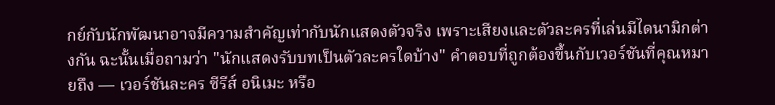กย์กับนักพัฒนาอาจมีความสำคัญเท่ากับนักแสดงตัวจริง เพราะเสียงและตัวละครที่เล่นมีไดนามิกต่างกัน ฉะนั้นเมื่อถามว่า "นักแสดงรับบทเป็นตัวละครใดบ้าง" คำตอบที่ถูกต้องขึ้นกับเวอร์ชันที่คุณหมายถึง — เวอร์ชันละคร ซีรีส์ อนิเมะ หรือ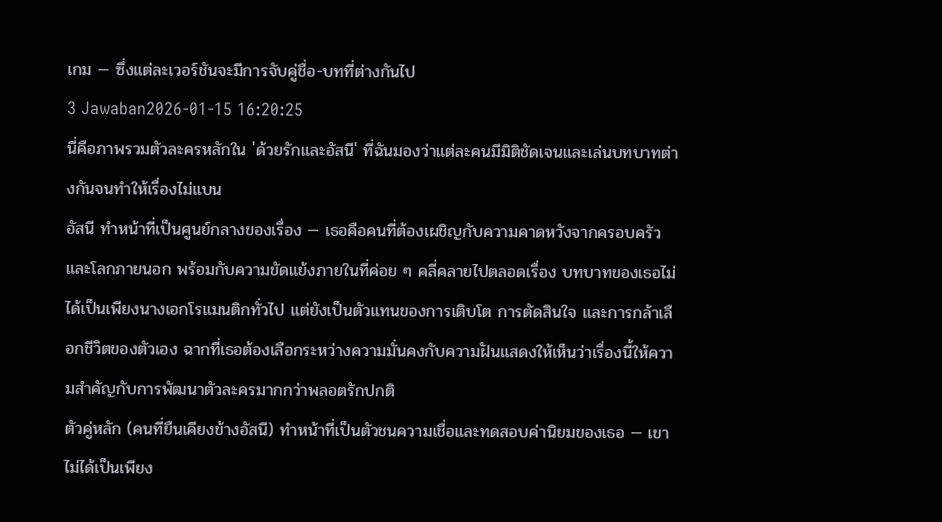เกม — ซึ่งแต่ละเวอร์ชันจะมีการจับคู่ชื่อ-บทที่ต่างกันไป
3 Jawaban2026-01-15 16:20:25
นี่คือภาพรวมตัวละครหลักใน 'ด้วยรักและอัสนี' ที่ฉันมองว่าแต่ละคนมีมิติชัดเจนและเล่นบทบาทต่างกันจนทำให้เรื่องไม่แบน
อัสนี ทำหน้าที่เป็นศูนย์กลางของเรื่อง — เธอคือคนที่ต้องเผชิญกับความคาดหวังจากครอบครัวและโลกภายนอก พร้อมกับความขัดแย้งภายในที่ค่อย ๆ คลี่คลายไปตลอดเรื่อง บทบาทของเธอไม่ได้เป็นเพียงนางเอกโรแมนติกทั่วไป แต่ยังเป็นตัวแทนของการเติบโต การตัดสินใจ และการกล้าเลือกชีวิตของตัวเอง ฉากที่เธอต้องเลือกระหว่างความมั่นคงกับความฝันแสดงให้เห็นว่าเรื่องนี้ให้ความสำคัญกับการพัฒนาตัวละครมากกว่าพลอตรักปกติ
ตัวคู่หลัก (คนที่ยืนเคียงข้างอัสนี) ทำหน้าที่เป็นตัวชนความเชื่อและทดสอบค่านิยมของเธอ — เขาไม่ได้เป็นเพียง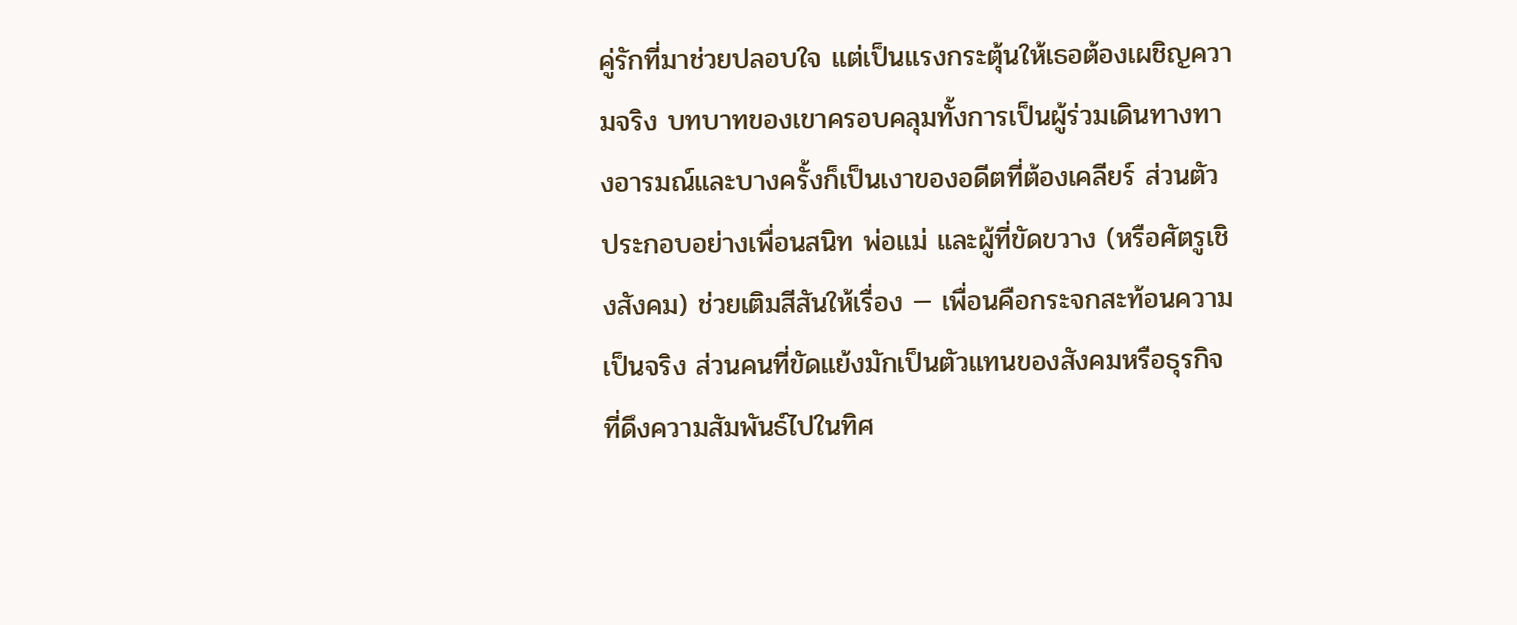คู่รักที่มาช่วยปลอบใจ แต่เป็นแรงกระตุ้นให้เธอต้องเผชิญความจริง บทบาทของเขาครอบคลุมทั้งการเป็นผู้ร่วมเดินทางทางอารมณ์และบางครั้งก็เป็นเงาของอดีตที่ต้องเคลียร์ ส่วนตัวประกอบอย่างเพื่อนสนิท พ่อแม่ และผู้ที่ขัดขวาง (หรือศัตรูเชิงสังคม) ช่วยเติมสีสันให้เรื่อง — เพื่อนคือกระจกสะท้อนความเป็นจริง ส่วนคนที่ขัดแย้งมักเป็นตัวแทนของสังคมหรือธุรกิจที่ดึงความสัมพันธ์ไปในทิศ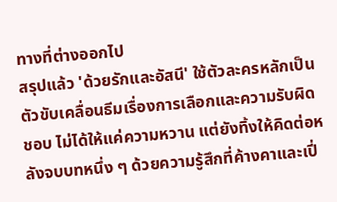ทางที่ต่างออกไป
สรุปแล้ว 'ด้วยรักและอัสนี' ใช้ตัวละครหลักเป็นตัวขับเคลื่อนธีมเรื่องการเลือกและความรับผิดชอบ ไม่ได้ให้แค่ความหวาน แต่ยังทิ้งให้คิดต่อหลังจบบทหนึ่ง ๆ ด้วยความรู้สึกที่ค้างคาและเปี่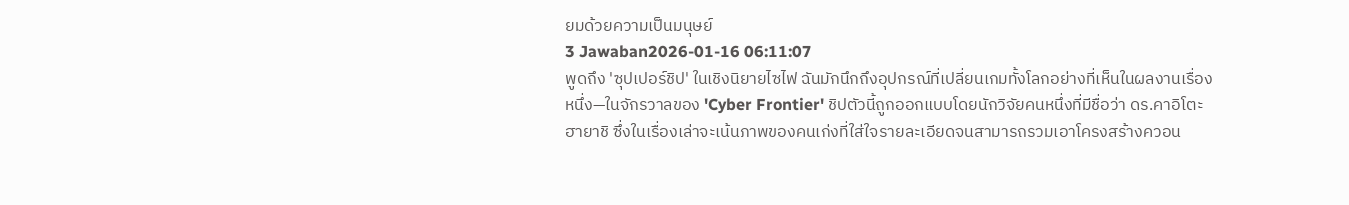ยมด้วยความเป็นมนุษย์
3 Jawaban2026-01-16 06:11:07
พูดถึง 'ซุปเปอร์ชิป' ในเชิงนิยายไซไฟ ฉันมักนึกถึงอุปกรณ์ที่เปลี่ยนเกมทั้งโลกอย่างที่เห็นในผลงานเรื่องหนึ่ง—ในจักรวาลของ 'Cyber Frontier' ชิปตัวนี้ถูกออกแบบโดยนักวิจัยคนหนึ่งที่มีชื่อว่า ดร.คาอิโตะ ฮายาชิ ซึ่งในเรื่องเล่าจะเน้นภาพของคนเก่งที่ใส่ใจรายละเอียดจนสามารถรวมเอาโครงสร้างควอน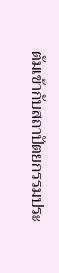ตัมเข้ากับสถาปัตยกรรมประ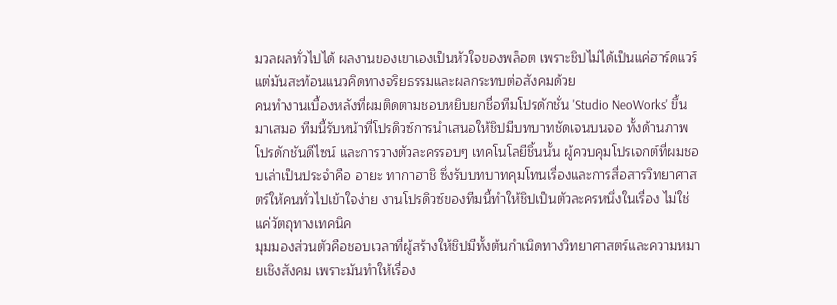มวลผลทั่วไปได้ ผลงานของเขาเองเป็นหัวใจของพล็อต เพราะชิปไม่ได้เป็นแค่ฮาร์ดแวร์ แต่มันสะท้อนแนวคิดทางจริยธรรมและผลกระทบต่อสังคมด้วย
คนทำงานเบื้องหลังที่ผมติดตามชอบหยิบยกชื่อทีมโปรดักชั่น 'Studio NeoWorks' ขึ้นมาเสมอ ทีมนี้รับหน้าที่โปรดิวซ์การนำเสนอให้ชิปมีบทบาทชัดเจนบนจอ ทั้งด้านภาพ โปรดักชันดีไซน์ และการวางตัวละครรอบๆ เทคโนโลยีชิ้นนั้น ผู้ควบคุมโปรเจกต์ที่ผมชอบเล่าเป็นประจำคือ อายะ ทากาฮาชิ ซึ่งรับบทบาทคุมโทนเรื่องและการสื่อสารวิทยาศาสตร์ให้คนทั่วไปเข้าใจง่าย งานโปรดิวซ์ของทีมนี้ทำให้ชิปเป็นตัวละครหนึ่งในเรื่อง ไม่ใช่แค่วัตถุทางเทคนิค
มุมมองส่วนตัวคือชอบเวลาที่ผู้สร้างให้ชิปมีทั้งต้นกำเนิดทางวิทยาศาสตร์และความหมายเชิงสังคม เพราะมันทำให้เรื่อง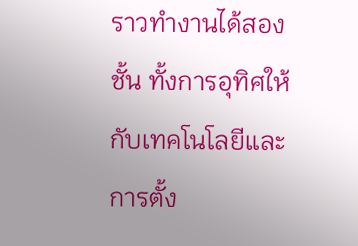ราวทำงานได้สองชั้น ทั้งการอุทิศให้กับเทคโนโลยีและการตั้ง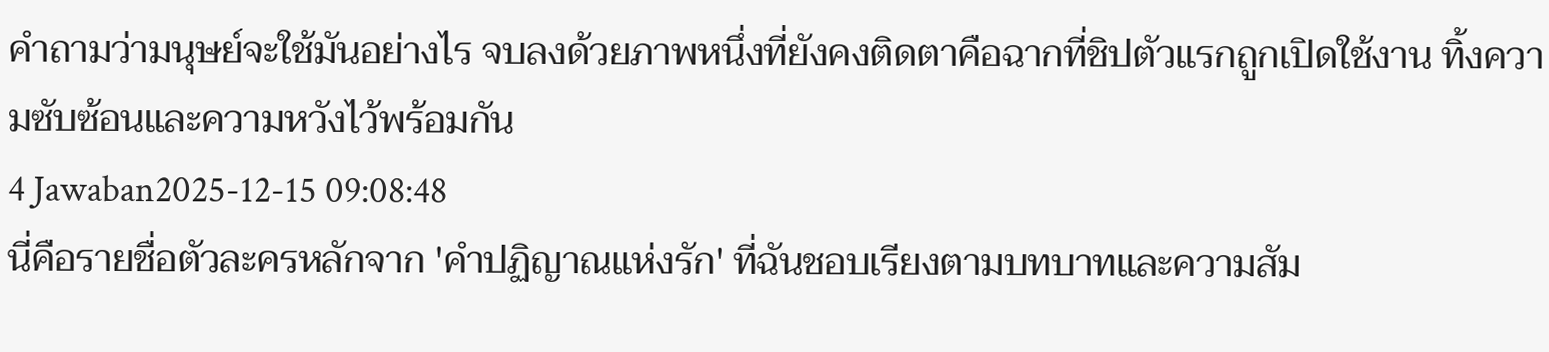คำถามว่ามนุษย์จะใช้มันอย่างไร จบลงด้วยภาพหนึ่งที่ยังคงติดตาคือฉากที่ชิปตัวแรกถูกเปิดใช้งาน ทิ้งความซับซ้อนและความหวังไว้พร้อมกัน
4 Jawaban2025-12-15 09:08:48
นี่คือรายชื่อตัวละครหลักจาก 'คำปฏิญาณแห่งรัก' ที่ฉันชอบเรียงตามบทบาทและความสัม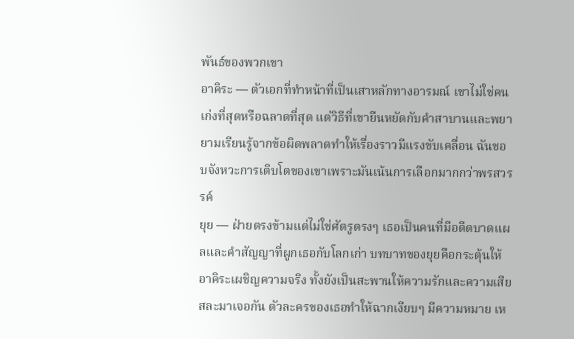พันธ์ของพวกเขา
อาคิระ — ตัวเอกที่ทำหน้าที่เป็นเสาหลักทางอารมณ์ เขาไม่ใช่คนเก่งที่สุดหรือฉลาดที่สุด แต่วิธีที่เขายืนหยัดกับคำสาบานและพยายามเรียนรู้จากข้อผิดพลาดทำให้เรื่องราวมีแรงขับเคลื่อน ฉันชอบจังหวะการเติบโตของเขาเพราะมันเน้นการเลือกมากกว่าพรสวรรค์
ยุย — ฝ่ายตรงข้ามแต่ไม่ใช่ศัตรูตรงๆ เธอเป็นคนที่มีอดีตบาดแผลและคำสัญญาที่ผูกเธอกับโลกเก่า บทบาทของยุยคือกระตุ้นให้อาคิระเผชิญความจริง ทั้งยังเป็นสะพานให้ความรักและความเสียสละมาเจอกัน ตัวละครของเธอทำให้ฉากเงียบๆ มีความหมาย เห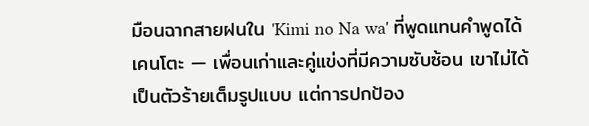มือนฉากสายฝนใน 'Kimi no Na wa' ที่พูดแทนคำพูดได้
เคนโตะ — เพื่อนเก่าและคู่แข่งที่มีความซับซ้อน เขาไม่ได้เป็นตัวร้ายเต็มรูปแบบ แต่การปกป้อง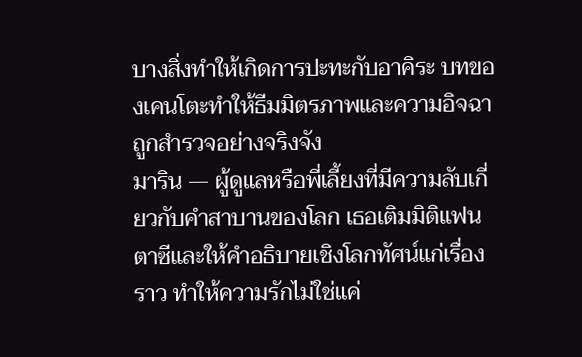บางสิ่งทำให้เกิดการปะทะกับอาคิระ บทของเคนโตะทำให้ธีมมิตรภาพและความอิจฉาถูกสำรวจอย่างจริงจัง
มาริน — ผู้ดูแลหรือพี่เลี้ยงที่มีความลับเกี่ยวกับคำสาบานของโลก เธอเติมมิติแฟนตาซีและให้คำอธิบายเชิงโลกทัศน์แก่เรื่องราว ทำให้ความรักไม่ใช่แค่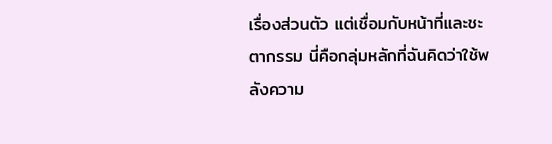เรื่องส่วนตัว แต่เชื่อมกับหน้าที่และชะตากรรม นี่คือกลุ่มหลักที่ฉันคิดว่าใช้พลังความ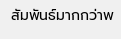สัมพันธ์มากกว่าพ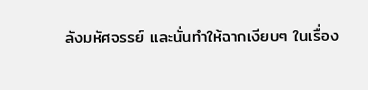ลังมหัศจรรย์ และนั่นทำให้ฉากเงียบๆ ในเรื่อง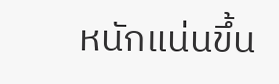หนักแน่นขึ้น